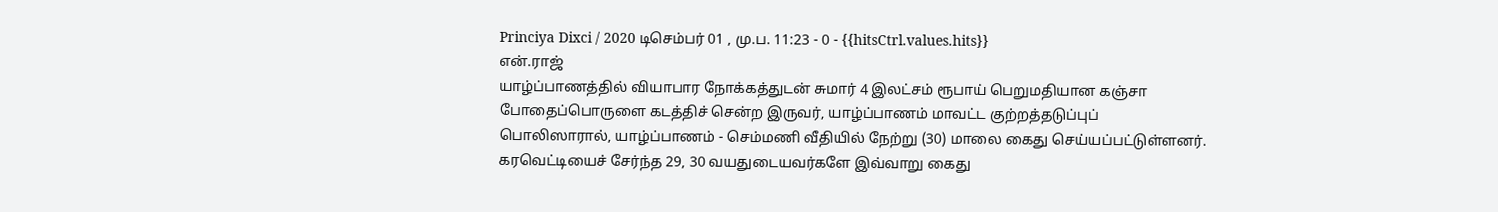Princiya Dixci / 2020 டிசெம்பர் 01 , மு.ப. 11:23 - 0 - {{hitsCtrl.values.hits}}
என்.ராஜ்
யாழ்ப்பாணத்தில் வியாபார நோக்கத்துடன் சுமார் 4 இலட்சம் ரூபாய் பெறுமதியான கஞ்சா போதைப்பொருளை கடத்திச் சென்ற இருவர், யாழ்ப்பாணம் மாவட்ட குற்றத்தடுப்புப் பொலிஸாரால், யாழ்ப்பாணம் - செம்மணி வீதியில் நேற்று (30) மாலை கைது செய்யப்பட்டுள்ளனர்.
கரவெட்டியைச் சேர்ந்த 29, 30 வயதுடையவர்களே இவ்வாறு கைது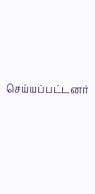செய்யப்பட்டனர்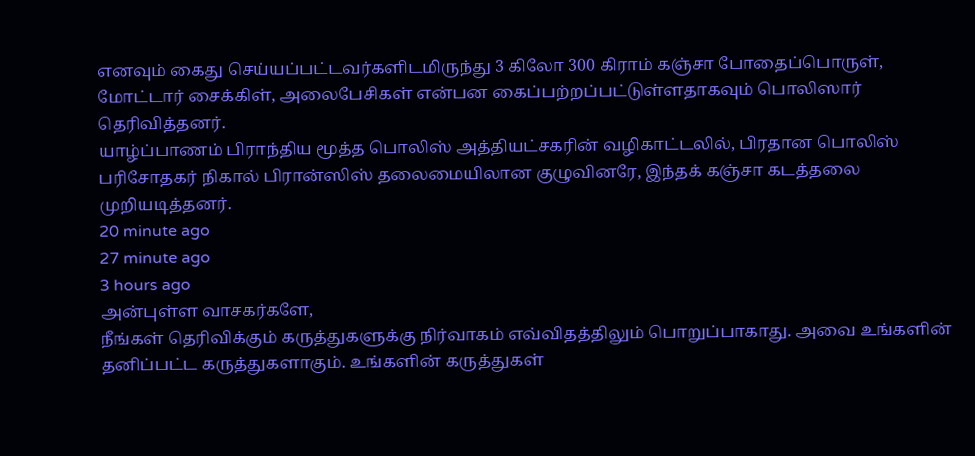எனவும் கைது செய்யப்பட்டவர்களிடமிருந்து 3 கிலோ 300 கிராம் கஞ்சா போதைப்பொருள், மோட்டார் சைக்கிள், அலைபேசிகள் என்பன கைப்பற்றப்பட்டுள்ளதாகவும் பொலிஸார் தெரிவித்தனர்.
யாழ்ப்பாணம் பிராந்திய மூத்த பொலிஸ் அத்தியட்சகரின் வழிகாட்டலில், பிரதான பொலிஸ் பரிசோதகர் நிகால் பிரான்ஸிஸ் தலைமையிலான குழுவினரே, இந்தக் கஞ்சா கடத்தலை முறியடித்தனர்.
20 minute ago
27 minute ago
3 hours ago
அன்புள்ள வாசகர்களே,
நீங்கள் தெரிவிக்கும் கருத்துகளுக்கு நிர்வாகம் எவ்விதத்திலும் பொறுப்பாகாது. அவை உங்களின் தனிப்பட்ட கருத்துகளாகும். உங்களின் கருத்துகள்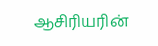ஆசிரியரின்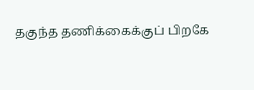தகுந்த தணிக்கைக்குப் பிறகே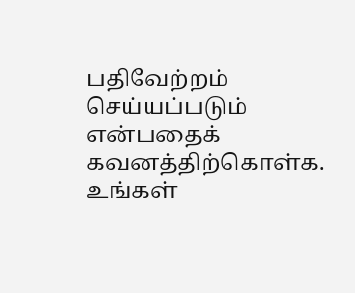பதிவேற்றம் செய்யப்படும் என்பதைக் கவனத்திற்கொள்க. உங்கள்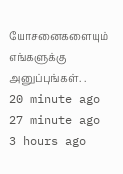யோசனைகளையும் எங்களுக்கு அனுப்புங்கள். .
20 minute ago
27 minute ago
3 hours ago